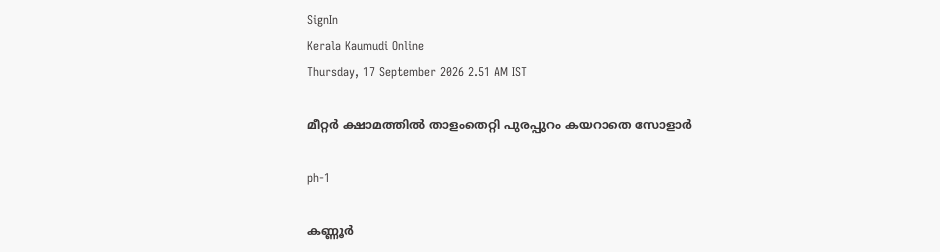SignIn
Kerala Kaumudi Online
Thursday, 17 September 2026 2.51 AM IST

മീറ്റർ ക്ഷാമത്തിൽ താളംതെറ്റി പുരപ്പുറം കയറാതെ സോളാർ

ph-1

കണ്ണൂർ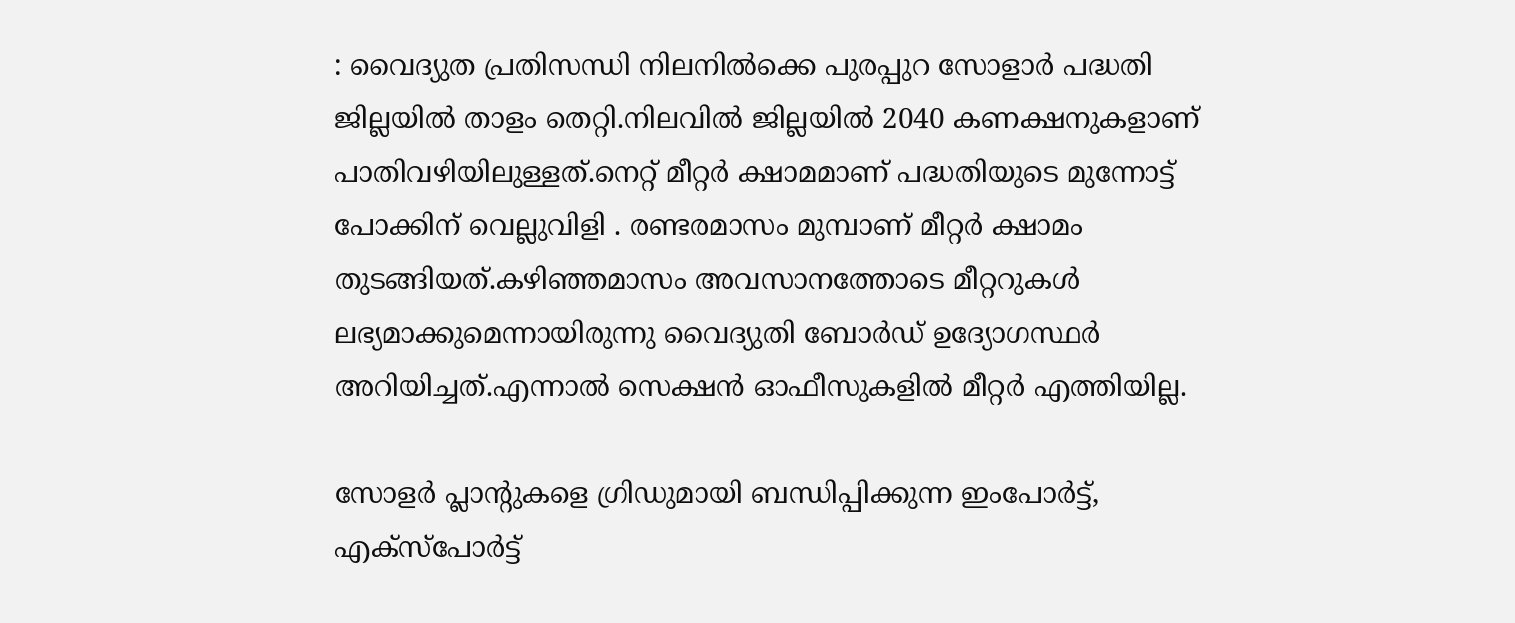: വൈദ്യുത പ്രതിസന്ധി നിലനിൽക്കെ പുരപ്പുറ സോളാർ പദ്ധതി ജില്ലയിൽ താളം തെറ്റി.നിലവിൽ ജില്ലയിൽ 2040 കണക്ഷനുകളാണ് പാതിവഴിയിലുള്ളത്.നെറ്റ് മീറ്റർ ക്ഷാമമാണ് പദ്ധതിയുടെ മുന്നോട്ട് പോക്കിന് വെല്ലുവിളി . രണ്ടരമാസം മുമ്പാണ് മീറ്റർ ക്ഷാമം തുടങ്ങിയത്.കഴിഞ്ഞമാസം അവസാനത്തോടെ മീറ്ററുകൾ ലഭ്യമാക്കുമെന്നായിരുന്നു വൈദ്യുതി ബോർഡ് ഉദ്യോഗസ്ഥർ അറിയിച്ചത്.എന്നാൽ സെക്ഷൻ ഓഫീസുകളിൽ മീറ്റർ എത്തിയില്ല.

സോളർ പ്ലാന്റുകളെ ഗ്രിഡുമായി ബന്ധിപ്പിക്കുന്ന ഇംപോർട്ട്, എക്‌സ്‌പോർട്ട്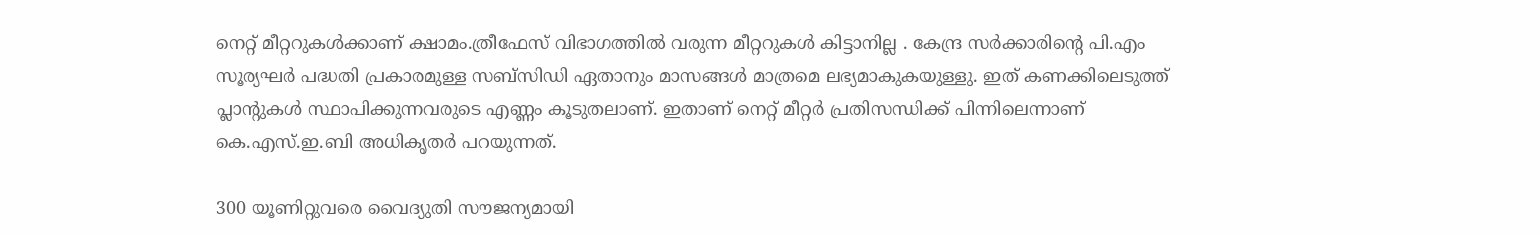നെറ്റ് മീറ്ററുകൾക്കാണ് ക്ഷാമം.ത്രീഫേസ് വിഭാഗത്തിൽ വരുന്ന മീറ്ററുകൾ കിട്ടാനില്ല . കേന്ദ്ര സർക്കാരിന്റെ പി.എം സൂര്യഘർ പദ്ധതി പ്രകാരമുള്ള സബ്സിഡി ഏതാനും മാസങ്ങൾ മാത്രമെ ലഭ്യമാകുകയുള്ളു. ഇത് കണക്കിലെടുത്ത് പ്ലാന്റുകൾ സ്ഥാപിക്കുന്നവരുടെ എണ്ണം കൂടുതലാണ്. ഇതാണ് നെറ്റ് മീറ്റർ പ്രതിസന്ധിക്ക് പിന്നിലെന്നാണ് കെ.എസ്.ഇ.ബി അധികൃതർ പറയുന്നത്.

300 യൂണിറ്റുവരെ വൈദ്യുതി സൗജന്യമായി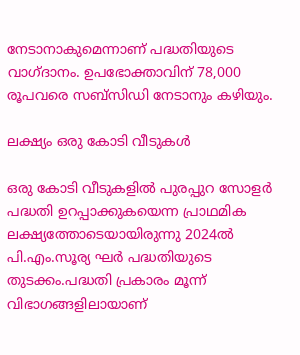നേടാനാകുമെന്നാണ് പദ്ധതിയുടെ വാഗ്ദാനം. ഉപഭോക്താവിന് 78,000 രൂപവരെ സബ്‌സിഡി നേടാനും കഴിയും.

ലക്ഷ്യം ഒരു കോടി വീടുകൾ

ഒരു കോടി വീടുകളിൽ പുരപ്പുറ സോളർ പദ്ധതി ഉറപ്പാക്കുകയെന്ന പ്രാഥമിക ലക്ഷ്യത്തോടെയായിരുന്നു 2024ൽ പി.എം.സൂര്യ ഘർ പദ്ധതിയുടെ തുടക്കം.പദ്ധതി പ്രകാരം മൂന്ന് വിഭാഗങ്ങളിലായാണ്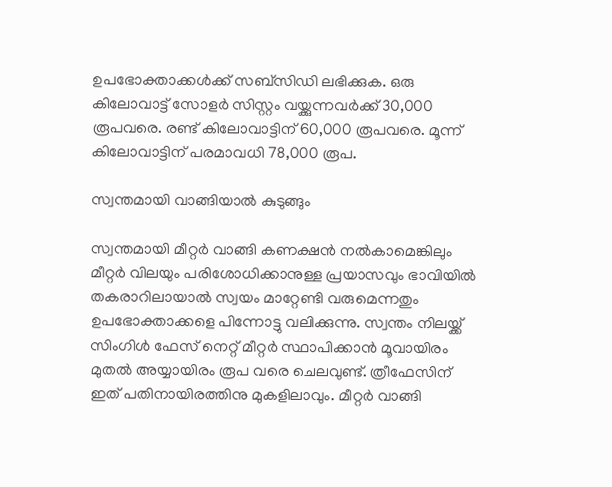ഉപഭോക്താക്കൾക്ക് സബ്‌സിഡി ലഭിക്കുക. ഒരു കിലോവാട്ട് സോളർ സിസ്റ്റം വയ്ക്കുന്നവർക്ക് 30,000 രൂപവരെ. രണ്ട് കിലോവാട്ടിന് 60,000 രൂപവരെ. മൂന്ന് കിലോവാട്ടിന് പരമാവധി 78,000 രൂപ.

സ്വന്തമായി വാങ്ങിയാൽ കുടുങ്ങും

സ്വന്തമായി മീറ്റർ വാങ്ങി കണക്ഷൻ നൽകാമെങ്കിലും മീറ്റർ വിലയും പരിശോധിക്കാനുള്ള പ്രയാസവും ഭാവിയിൽ തകരാറിലായാൽ സ്വയം മാറ്റേണ്ടി വരുമെന്നതും ഉപഭോക്താക്കളെ പിന്നോട്ടു വലിക്കുന്നു. സ്വന്തം നിലയ്ക്ക് സിംഗിൾ ഫേസ് നെറ്റ് മീറ്റർ സ്ഥാപിക്കാൻ മൂവായിരം മുതൽ അയ്യായിരം രൂപ വരെ ചെലവുണ്ട്. ത്രീഫേസിന് ഇത് പതിനായിരത്തിനു മുകളിലാവും. മീറ്റർ വാങ്ങി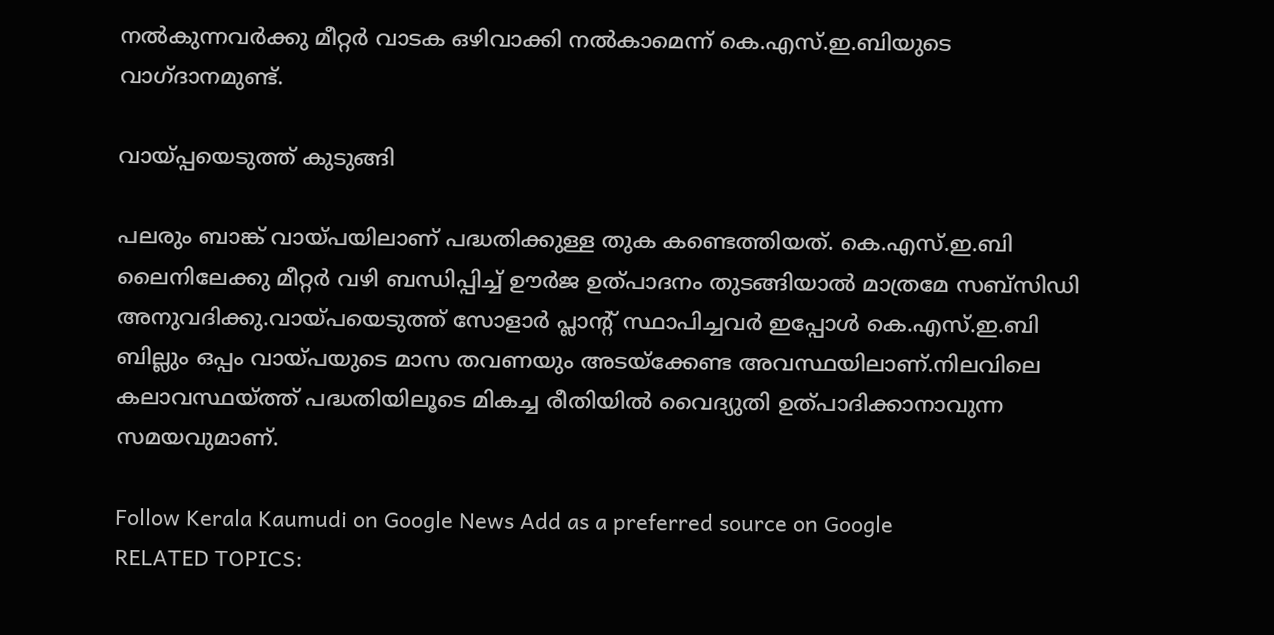നൽകുന്നവർക്കു മീറ്റർ വാടക ഒഴിവാക്കി നൽകാമെന്ന് കെ.എസ്.ഇ.ബിയുടെ വാഗ്ദാനമുണ്ട്.

വായ്പ്പയെടുത്ത് കുടുങ്ങി

പലരും ബാങ്ക് വായ്പയിലാണ് പദ്ധതിക്കുള്ള തുക കണ്ടെത്തിയത്. കെ.എസ്.ഇ.ബി ലൈനിലേക്കു മീറ്റർ വഴി ബന്ധിപ്പിച്ച് ഊർജ ഉത്പാദനം തുടങ്ങിയാൽ മാത്രമേ സബ്സിഡി അനുവദിക്കു.വായ്പയെടുത്ത് സോളാർ പ്ലാന്റ് സ്ഥാപിച്ചവർ ഇപ്പോൾ കെ.എസ്.ഇ.ബി ബില്ലും ഒപ്പം വായ്പയുടെ മാസ തവണയും അടയ്ക്കേണ്ട അവസ്ഥയിലാണ്.നിലവിലെ കലാവസ്ഥയ്ത്ത് പദ്ധതിയിലൂടെ മികച്ച രീതിയിൽ വൈദ്യുതി ഉത്പാദിക്കാനാവുന്ന സമയവുമാണ്.

Follow Kerala Kaumudi on Google News Add as a preferred source on Google
RELATED TOPICS: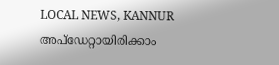LOCAL NEWS, KANNUR
അപ്ഡേറ്റായിരിക്കാം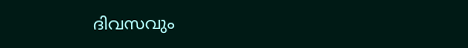ദിവസവും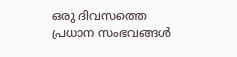ഒരു ദിവസത്തെ പ്രധാന സംഭവങ്ങൾ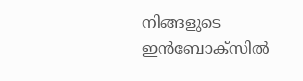നിങ്ങളുടെ ഇൻബോക്സിൽ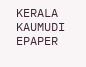KERALA KAUMUDI EPAPER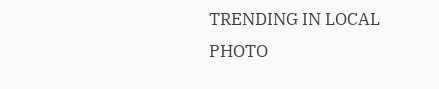TRENDING IN LOCAL
PHOTO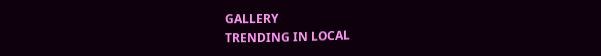GALLERY
TRENDING IN LOCAL